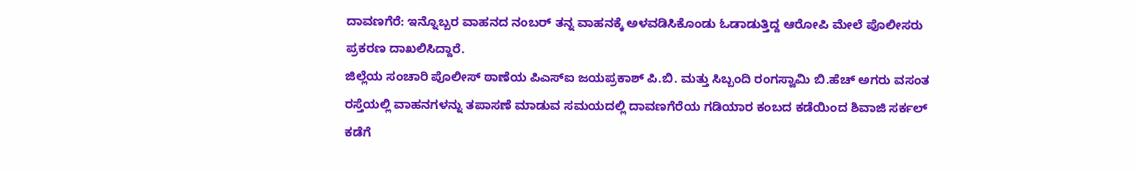ದಾವಣಗೆರೆ: ಇನ್ನೊಬ್ಬರ ವಾಹನದ ನಂಬರ್ ತನ್ನ ವಾಹನಕ್ಕೆ ಅಳವಡಿಸಿಕೊಂಡು ಓಡಾಡುತ್ತಿದ್ದ ಆರೋಪಿ ಮೇಲೆ ಪೊಲೀಸರು ಪ್ರಕರಣ ದಾಖಲಿಸಿದ್ದಾರೆ.
ಜಿಲ್ಲೆಯ ಸಂಚಾರಿ ಪೊಲೀಸ್ ಠಾಣೆಯ ಪಿಎಸ್ಐ ಜಯಪ್ರಕಾಶ್ ಪಿ.ಬಿ. ಮತ್ತು ಸಿಬ್ಬಂದಿ ರಂಗಸ್ವಾಮಿ ಬಿ.ಹೆಚ್ ಅಗರು ವಸಂತ ರಸ್ತೆಯಲ್ಲಿ ವಾಹನಗಳನ್ನು ತಪಾಸಣೆ ಮಾಡುವ ಸಮಯದಲ್ಲಿ ದಾವಣಗೆರೆಯ ಗಡಿಯಾರ ಕಂಬದ ಕಡೆಯಿಂದ ಶಿವಾಜಿ ಸರ್ಕಲ್ ಕಡೆಗೆ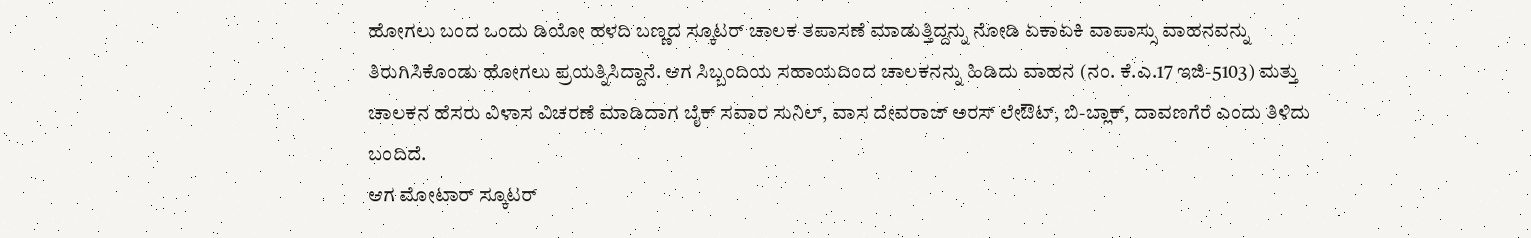ಹೋಗಲು ಬಂದ ಒಂದು ಡಿಯೋ ಹಳದಿ ಬಣ್ಣದ ಸ್ಕೂಟರ್ ಚಾಲಕ ತಪಾಸಣೆ ಮಾಡುತ್ತಿದ್ದನ್ನು ನೋಡಿ ಏಕಾಏಕಿ ವಾಪಾಸ್ಸು ವಾಹನವನ್ನು ತಿರುಗಿಸಿಕೊಂಡು ಹೋಗಲು ಪ್ರಯತ್ನಿಸಿದ್ದಾನೆ. ಆಗ ಸಿಬ್ಬಂದಿಯ ಸಹಾಯದಿಂದ ಚಾಲಕನನ್ನು ಹಿಡಿದು ವಾಹನ (ನಂ. ಕೆ.ಎ.17 ಇಜಿ-5103) ಮತ್ತು ಚಾಲಕನ ಹೆಸರು ವಿಳಾಸ ವಿಚರಣೆ ಮಾಡಿದಾಗ ಬೈಕ್ ಸವಾರ ಸುನಿಲ್, ವಾಸ ದೇವರಾಜ್ ಅರಸ್ ಲೇಔಟ್, ಬಿ-ಬ್ಲಾಕ್, ದಾವಣಗೆರೆ ಎಂದು ತಿಳಿದು ಬಂದಿದೆ.
ಆಗ ಮೋಟಾರ್ ಸ್ಕೂಟರ್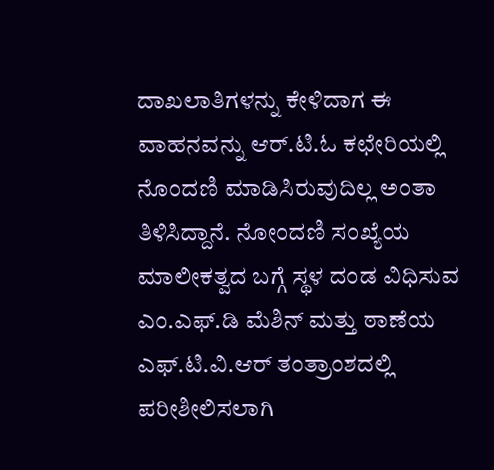ದಾಖಲಾತಿಗಳನ್ನು ಕೇಳಿದಾಗ ಈ ವಾಹನವನ್ನು ಆರ್.ಟಿ.ಓ ಕಛೇರಿಯಲ್ಲಿ ನೊಂದಣಿ ಮಾಡಿಸಿರುವುದಿಲ್ಲ ಅಂತಾ ತಿಳಿಸಿದ್ದಾನೆ. ನೋಂದಣಿ ಸಂಖ್ಯೆಯ ಮಾಲೀಕತ್ವದ ಬಗ್ಗೆ ಸ್ಥಳ ದಂಡ ವಿಧಿಸುವ ಎಂ.ಎಫ್.ಡಿ ಮೆಶಿನ್ ಮತ್ತು ಠಾಣೆಯ ಎಫ್.ಟಿ.ವಿ.ಆರ್ ತಂತ್ರಾಂಶದಲ್ಲಿ ಪರೀಶೀಲಿಸಲಾಗಿ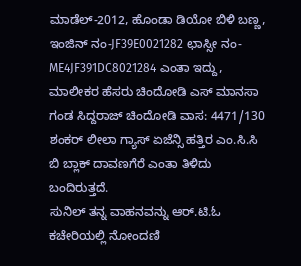ಮಾಡೆಲ್-2012, ಹೊಂಡಾ ಡಿಯೋ ಬಿಳಿ ಬಣ್ಣ, ಇಂಜಿನ್ ನಂ-JF39E0021282 ಛಾಸ್ಸೀ ನಂ-ME4JF391DC8021284 ಎಂತಾ ಇದ್ದು, ಮಾಲೀಕರ ಹೆಸರು ಚಿಂದೋಡಿ ಎಸ್ ಮಾನಸಾ ಗಂಡ ಸಿದ್ದರಾಜ್ ಚಿಂದೋಡಿ ವಾಸ: 4471/130 ಶಂಕರ್ ಲೀಲಾ ಗ್ಯಾಸ್ ಏಜೆನ್ಸಿ ಹತ್ತಿರ ಎಂ.ಸಿ.ಸಿ ಬಿ ಬ್ಲಾಕ್ ದಾವಣಗೆರೆ ಎಂತಾ ತಿಳಿದು ಬಂದಿರುತ್ತದೆ.
ಸುನಿಲ್ ತನ್ನ ವಾಹನವನ್ನು ಆರ್.ಟಿ.ಓ ಕಚೇರಿಯಲ್ಲಿ ನೋಂದಣಿ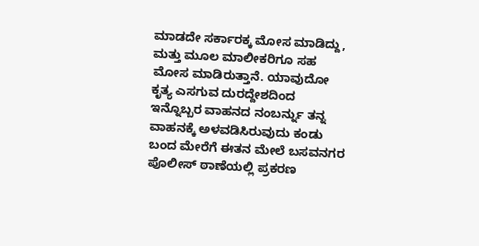ಮಾಡದೇ ಸರ್ಕಾರಕ್ಕ ಮೋಸ ಮಾಡಿದ್ದು, ಮತ್ತು ಮೂಲ ಮಾಲೀಕರಿಗೂ ಸಹ ಮೋಸ ಮಾಡಿರುತ್ತಾನೆ. ಯಾವುದೋ ಕೃತ್ಯ ಎಸಗುವ ದುರದ್ದೇಶದಿಂದ ಇನ್ನೊಬ್ಬರ ವಾಹನದ ನಂಬರ್ನ್ನು ತನ್ನ ವಾಹನಕ್ಕೆ ಅಳವಡಿಸಿರುವುದು ಕಂಡು ಬಂದ ಮೇರೆಗೆ ಈತನ ಮೇಲೆ ಬಸವನಗರ ಪೊಲೀಸ್ ಠಾಣೆಯಲ್ಲಿ ಪ್ರಕರಣ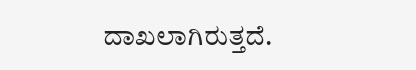ದಾಖಲಾಗಿರುತ್ತದೆ.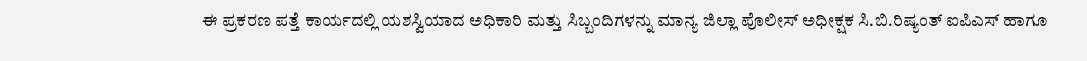ಈ ಪ್ರಕರಣ ಪತ್ತೆ ಕಾರ್ಯದಲ್ಲಿ ಯಶಸ್ವಿಯಾದ ಅಧಿಕಾರಿ ಮತ್ತು ಸಿಬ್ಬಂದಿಗಳನ್ನು ಮಾನ್ಯ ಜಿಲ್ಲಾ ಪೊಲೀಸ್ ಅಧೀಕ್ಷಕ ಸಿ.ಬಿ.ರಿಷ್ಯಂತ್ ಐಪಿಎಸ್ ಹಾಗೂ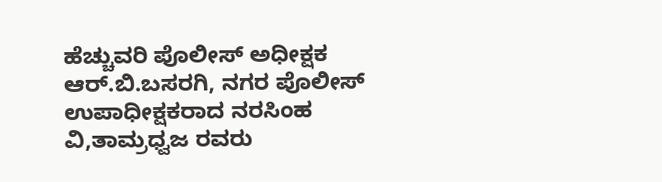ಹೆಚ್ಚುವರಿ ಪೊಲೀಸ್ ಅಧೀಕ್ಷಕ ಆರ್.ಬಿ.ಬಸರಗಿ, ನಗರ ಪೊಲೀಸ್ ಉಪಾಧೀಕ್ಷಕರಾದ ನರಸಿಂಹ ವಿ,ತಾಮ್ರಧ್ವಜ ರವರು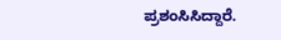ಪ್ರಶಂಸಿಸಿದ್ದಾರೆ.